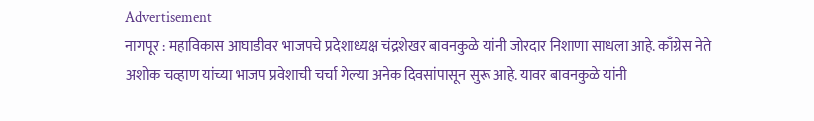Advertisement
नागपूर : महाविकास आघाडीवर भाजपचे प्रदेशाध्यक्ष चंद्रशेखर बावनकुळे यांनी जोरदार निशाणा साधला आहे. काँग्रेस नेते अशोक चव्हाण यांच्या भाजप प्रवेशाची चर्चा गेल्या अनेक दिवसांपासून सुरू आहे. यावर बावनकुळे यांनी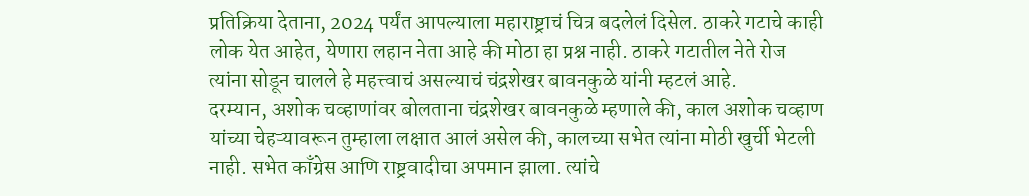प्रतिक्रिया देताना, 2024 पर्यंत आपल्याला महाराष्ट्राचं चित्र बदलेलं दिसेल. ठाकरे गटाचे काही लोक येत आहेत, येणारा लहान नेता आहे की मोठा हा प्रश्न नाही. ठाकरे गटातील नेते रोज त्यांना सोडून चालले हे महत्त्वाचं असल्याचं चंद्रशेखर बावनकुळे यांनी म्हटलं आहे.
दरम्यान, अशोक चव्हाणांवर बोलताना चंद्रशेखर बावनकुळे म्हणाले की, काल अशोक चव्हाण यांच्या चेहऱ्यावरून तुम्हाला लक्षात आलं असेल की, कालच्या सभेत त्यांना मोठी खुर्ची भेटली नाही. सभेत काँग्रेस आणि राष्ट्रवादीचा अपमान झाला. त्यांचे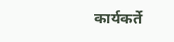कार्यकर्ते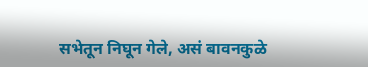सभेतून निघून गेले, असं बावनकुळे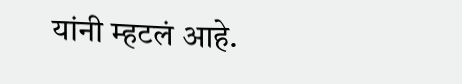यांनी म्हटलं आहे.